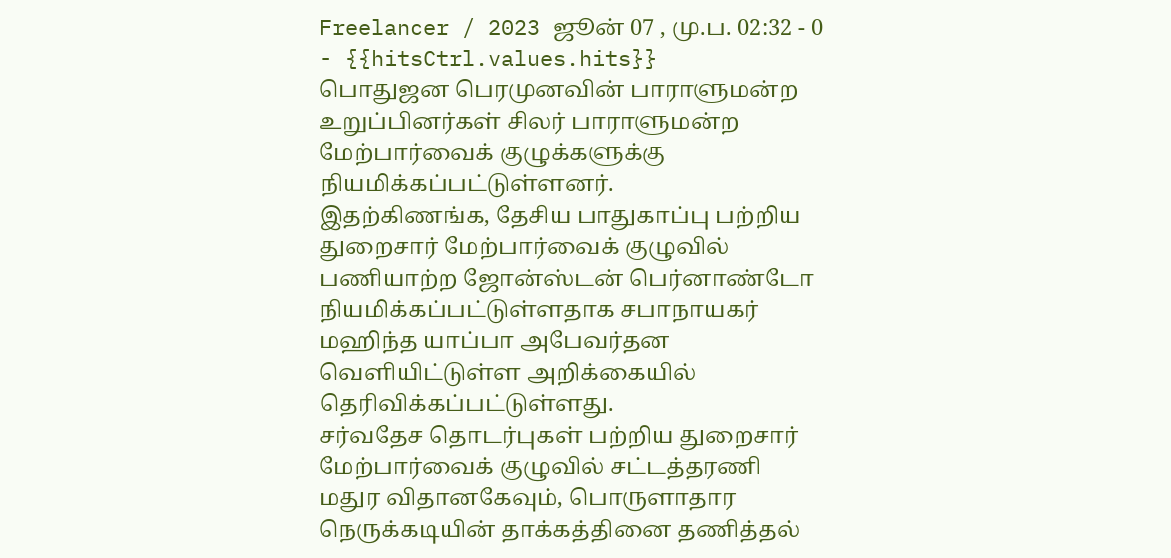Freelancer / 2023 ஜூன் 07 , மு.ப. 02:32 - 0 - {{hitsCtrl.values.hits}}
பொதுஜன பெரமுனவின் பாராளுமன்ற உறுப்பினர்கள் சிலர் பாராளுமன்ற மேற்பார்வைக் குழுக்களுக்கு நியமிக்கப்பட்டுள்ளனர்.
இதற்கிணங்க, தேசிய பாதுகாப்பு பற்றிய துறைசார் மேற்பார்வைக் குழுவில் பணியாற்ற ஜோன்ஸ்டன் பெர்னாண்டோ நியமிக்கப்பட்டுள்ளதாக சபாநாயகர் மஹிந்த யாப்பா அபேவர்தன வெளியிட்டுள்ள அறிக்கையில் தெரிவிக்கப்பட்டுள்ளது.
சர்வதேச தொடர்புகள் பற்றிய துறைசார் மேற்பார்வைக் குழுவில் சட்டத்தரணி மதுர விதானகேவும், பொருளாதார நெருக்கடியின் தாக்கத்தினை தணித்தல்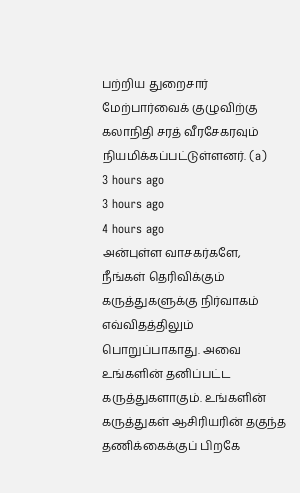பற்றிய துறைசார் மேற்பார்வைக் குழுவிற்கு கலாநிதி சரத் வீரசேகரவும் நியமிக்கப்பட்டுள்ளனர். (a)
3 hours ago
3 hours ago
4 hours ago
அன்புள்ள வாசகர்களே,
நீங்கள் தெரிவிக்கும் கருத்துகளுக்கு நிர்வாகம் எவ்விதத்திலும் பொறுப்பாகாது. அவை உங்களின் தனிப்பட்ட கருத்துகளாகும். உங்களின் கருத்துகள் ஆசிரியரின் தகுந்த தணிக்கைக்குப் பிறகே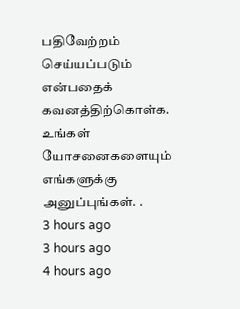பதிவேற்றம் செய்யப்படும் என்பதைக் கவனத்திற்கொள்க. உங்கள் யோசனைகளையும் எங்களுக்கு அனுப்புங்கள். .
3 hours ago
3 hours ago
4 hours ago